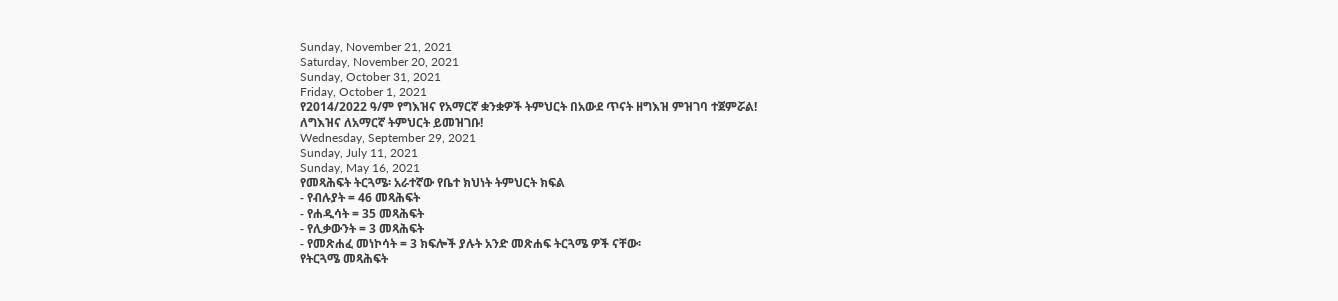Sunday, November 21, 2021
Saturday, November 20, 2021
Sunday, October 31, 2021
Friday, October 1, 2021
የ2014/2022 ዓ/ም የግእዝና የአማርኛ ቋንቋዎች ትምህርት በአውደ ጥናት ዘግእዝ ምዝገባ ተጀምሯል!
ለግእዝና ለአማርኛ ትምህርት ይመዝገቡ!
Wednesday, September 29, 2021
Sunday, July 11, 2021
Sunday, May 16, 2021
የመጻሕፍት ትርጓሜ፡ አራተኛው የቤተ ክህነት ትምህርት ክፍል
- የብሉያት = 46 መጻሕፍት
- የሐዲሳት = 35 መጻሕፍት
- የሊቃውንት = 3 መጻሕፍት
- የመጽሐፈ መነኮሳት = 3 ክፍሎች ያሉት አንድ መጽሐፍ ትርጓሜ ዎች ናቸው፡
የትርጓሜ መጻሕፍት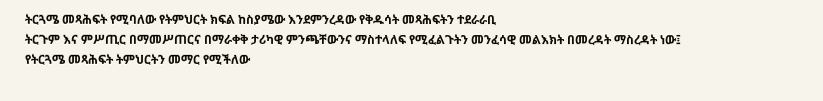ትርጓሜ መጻሕፍት የሚባለው የትምህርት ክፍል ከስያሜው እንደምንረዳው የቅዱሳት መጻሕፍትን ተደራራቢ
ትርጉም እና ምሥጢር በማመሥጠርና በማራቀቅ ታሪካዊ ምንጫቸውንና ማስተላለፍ የሚፈልጉትን መንፈሳዊ መልእክት በመረዳት ማስረዳት ነው፤
የትርጓሜ መጻሕፍት ትምህርትን መማር የሚችለው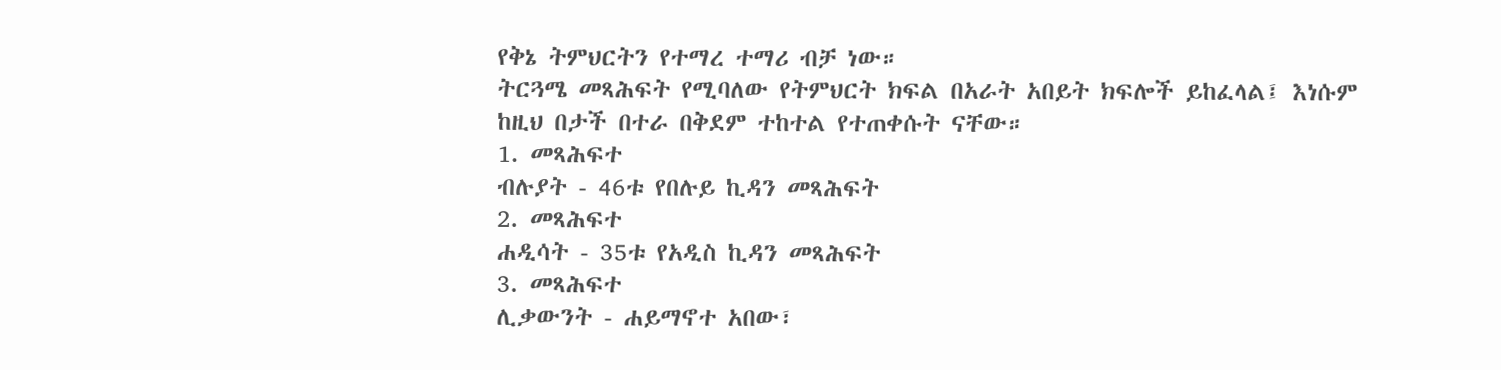የቅኔ ትምህርትን የተማረ ተማሪ ብቻ ነው።
ትርጓሜ መጻሕፍት የሚባለው የትምህርት ክፍል በአራት አበይት ክፍሎች ይከፈላል፤ እነሱም
ከዚህ በታች በተራ በቅደም ተከተል የተጠቀሱት ናቸው።
1. መጻሕፍተ
ብሉያት - 46ቱ የበሉይ ኪዳን መጻሕፍት
2. መጻሕፍተ
ሐዲሳት - 35ቱ የአዲስ ኪዳን መጻሕፍት
3. መጻሕፍተ
ሊቃውንት - ሐይማኖተ አበው፣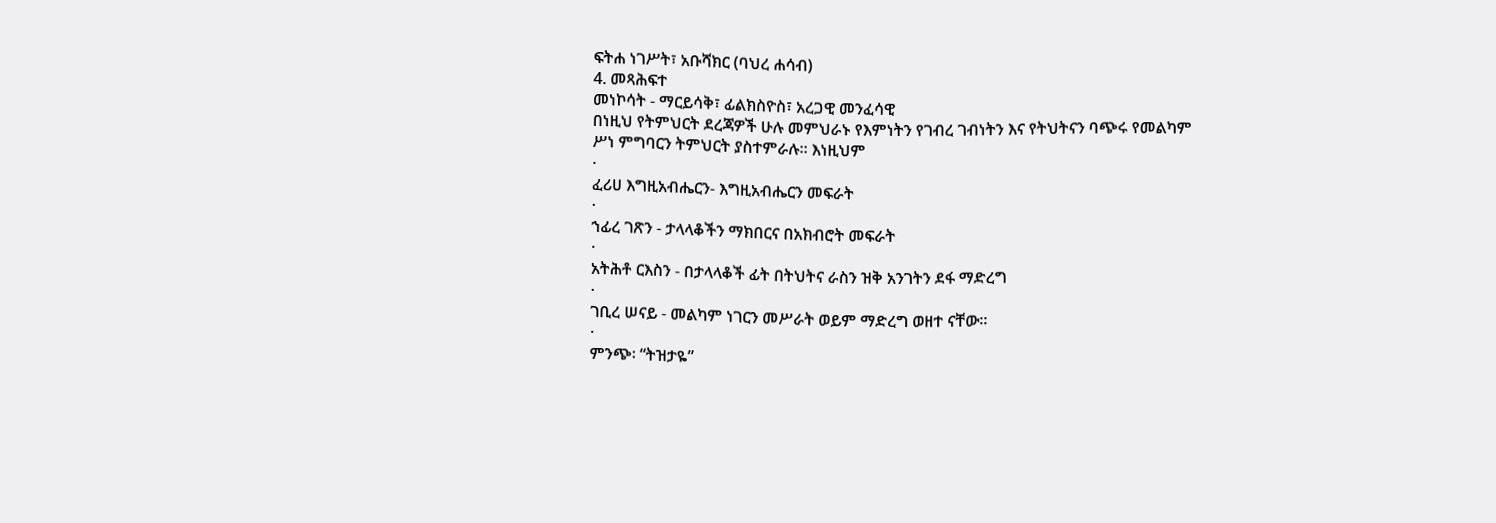ፍትሐ ነገሥት፣ አቡሻክር (ባህረ ሐሳብ)
4. መጻሕፍተ
መነኮሳት - ማርይሳቅ፣ ፊልክስዮስ፣ አረጋዊ መንፈሳዊ
በነዚህ የትምህርት ደረጃዎች ሁሉ መምህራኑ የእምነትን የገብረ ገብነትን እና የትህትናን ባጭሩ የመልካም
ሥነ ምግባርን ትምህርት ያስተምራሉ። እነዚህም
·
ፈሪሀ እግዚአብሔርን- እግዚአብሔርን መፍራት
·
ኀፊረ ገጽን - ታላላቆችን ማክበርና በአክብሮት መፍራት
·
አትሕቶ ርእስን - በታላላቆች ፊት በትህትና ራስን ዝቅ አንገትን ደፋ ማድረግ
·
ገቢረ ሠናይ - መልካም ነገርን መሥራት ወይም ማድረግ ወዘተ ናቸው።
·
ምንጭ፡ “ትዝታዬ”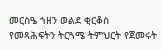መርስዔ ኀዘን ወልደ ቂርቆስ
የመጻሕፍትን ትርጓሜ ትምህርት የጀመሩት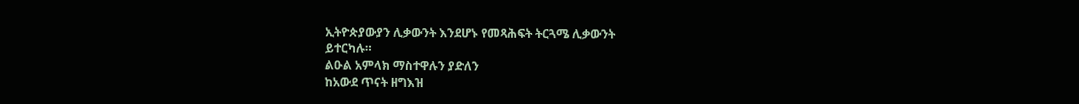ኢትዮጵያውያን ሊቃውንት እንደሆኑ የመጻሕፍት ትርጓሜ ሊቃውንት
ይተርካሉ።
ልዑል አምላክ ማስተዋሉን ያድለን
ከአውደ ጥናት ዘግእዝ